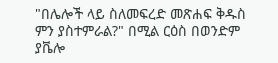"በሌሎች ላይ ስለመፍረድ መጽሐፍ ቅዱስ ምን ያስተምራል?" በሚል ርዕስ በወንድም ያቬሎ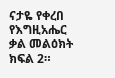ናታዬ የቀረበ የእግዚአሔር ቃል መልዕክት ክፍል 2።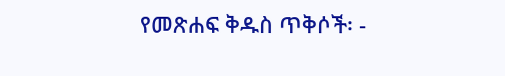የመጽሐፍ ቅዱስ ጥቅሶች፡ -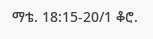ማቴ. 18:15-20/1 ቆሮ.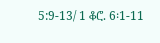5:9-13/ 1 ቆሮ. 6፡1-11